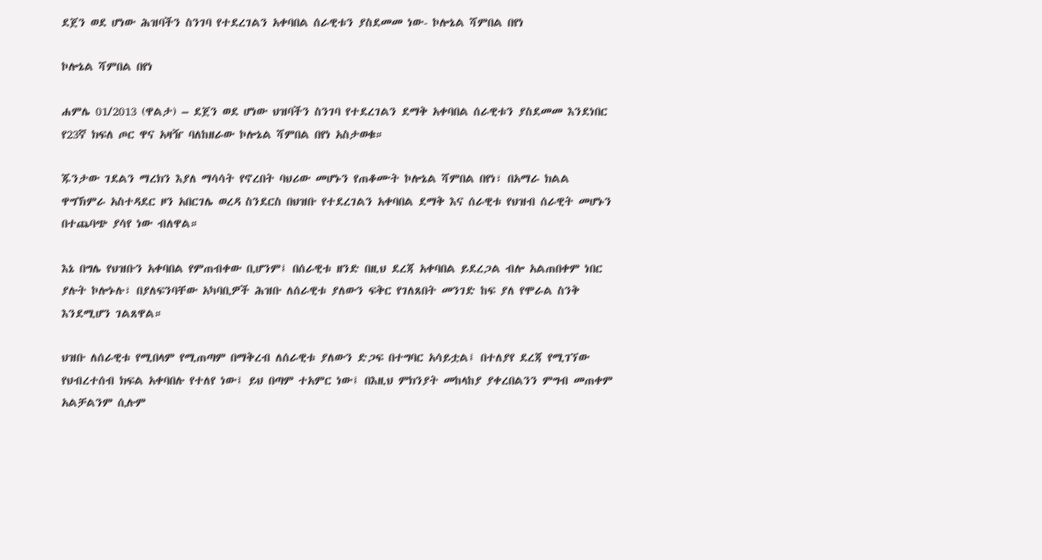ደጀን ወደ ሆነው ሕዝባችን ስንገባ የተደረገልን አቀባበል ሰራዊቱን ያስደመመ ነው- ኮሎኔል ሻምበል በየነ

ኮሎኔል ሻምበል በየነ

ሐምሌ 01/2013 (ዋልታ) – ደጀን ወደ ሆነው ህዝባችን ስንገባ የተደረገልን ደማቅ አቀባበል ሰራዊቱን ያስደመመ እንደነበር የ23ኛ ክፍለ ጦር ዋና አዛዥ ባለከዘራው ኮሎኔል ሻምበል በየነ አስታወቁ።

ጁንታው ገደልን ማረክን እያለ ማሳሳት የኖረበት ባህሪው መሆኑን የጠቆሙት ኮሎኔል ሻምበል በየነ፣ በአማራ ክልል ዋግኽምራ አስተዳደር ዞን አበርገሌ ወረዳ ስንደርስ በህዝቡ የተደረገልን አቀባበል ደማቅ እና ሰራዊቱ የህዝብ ሰራዊት መሆኑን በተጨባጭ ያሳየ ነው ብለዋል።

እኔ በግሌ የህዝቡን አቀባበል የምጠብቀው ቢሆንም፤ በሰራዊቱ ዘንድ በዚህ ደረጃ አቀባበል ይደረጋል ብሎ አልጠበቀም ነበር ያሉት ኮሎኑሉ፣ በያለፍንባቸው አካባቢዎች ሕዝቡ ለሰራዊቱ ያለውን ፍቅር የገለጸበት መንገድ ከፍ ያለ የሞራል ስንቅ እንደሚሆን ገልጸዋል።

ህዝቡ ለሰራዊቱ የሚበላም የሚጠጣም በማቅረብ ለሰራዊቱ ያለውን ድጋፍ በተግባር አሳይቷል፤ በተለያየ ደረጃ የሚገኘው የህብረተሰብ ክፍል አቀባበሉ የተለየ ነው፤ ይህ በጣም ተአምር ነው፤ በእዚህ ምክንያት መከላከያ ያቀረበልንን ምግብ መጠቀም አልቻልንም ሲሉም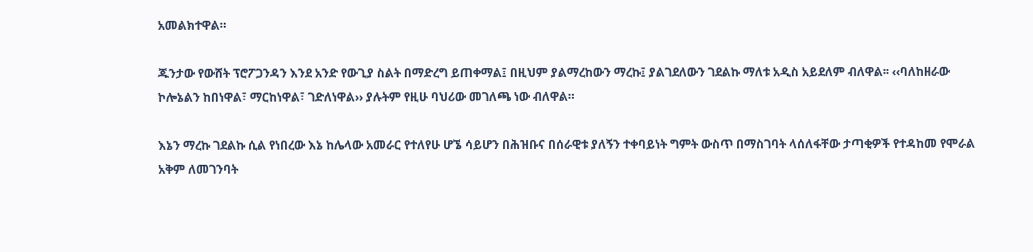አመልክተዋል።

ጁንታው የውሸት ፕሮፖጋንዳን እንደ አንድ የውጊያ ስልት በማድረግ ይጠቀማል፤ በዚህም ያልማረከውን ማረኩ፤ ያልገደለውን ገደልኩ ማለቱ አዲስ አይደለም ብለዋል፡፡ ‹‹ባለከዘራው ኮሎኔልን ከበነዋል፣ ማርከነዋል፣ ገድለነዋል›› ያሉትም የዚሁ ባህሪው መገለጫ ነው ብለዋል።

እኔን ማረኩ ገደልኩ ሲል የነበረው እኔ ከሌላው አመራር የተለየሁ ሆኜ ሳይሆን በሕዝቡና በሰራዊቱ ያለኝን ተቀባይነት ግምት ውስጥ በማስገባት ላሰለፋቸው ታጣቂዎች የተዳከመ የሞራል አቅም ለመገንባት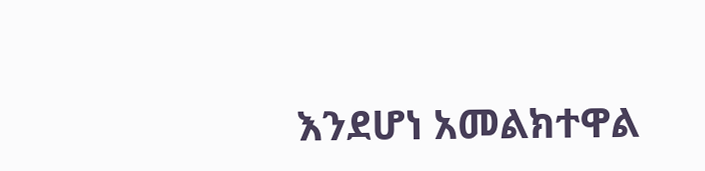እንደሆነ አመልክተዋል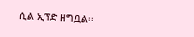ሲል ኢፕድ ዘግቧል፡፡